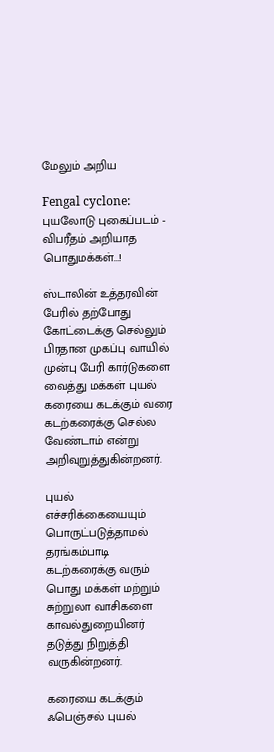மேலும் அறிய

Fengal cyclone: புயலோடு புகைப்படம் - விபரீதம் அறியாத பொதுமக்கள்...!

ஸ்டாலின் உத்தரவின் பேரில் தற்போது கோட்டைக்கு செல்லும் பிரதான முகப்பு வாயில் முன்பு பேரி கார்டுகளை வைத்து மக்கள் புயல் கரையை கடக்கும் வரை கடற்கரைக்கு செல்ல வேண்டாம் என்று அறிவுறுத்துகின்றனர்.

புயல் எச்சரிக்கையையும் பொருட்படுத்தாமல் தரங்கம்பாடி கடற்கரைக்கு வரும் பொது மக்கள் மற்றும் சுற்றுலா வாசிகளை காவல்துறையினர் தடுத்து நிறுத்தி வருகின்றனர்.

கரையை கடக்கும் ஃபெஞ்சல் புயல்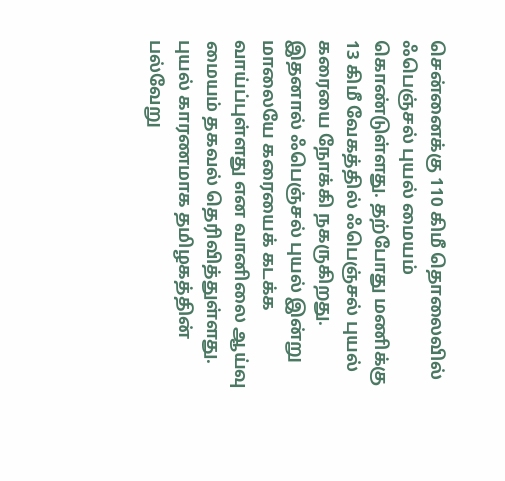சென்னைக்கு 110 கிமீ தொலைவில் ஃபெஞ்சல் புயல் மையம் கொண்டுள்ளது. தற்போது மணிக்கு 13 கிமீ வேகத்தில் ஃபெஞ்சல் புயல் கரையை நோக்கி நகருகிறது. இதனால் ஃபெஞ்சல் புயல் இன்று மாலையே கரையைக் கடக்க வாய்ப்புள்ளது என வானிலை ஆய்வு மையம் தகவல் தெரிவித்துள்ளது. புயல் காரணமாக தமிழகத்தின் பல்வேறு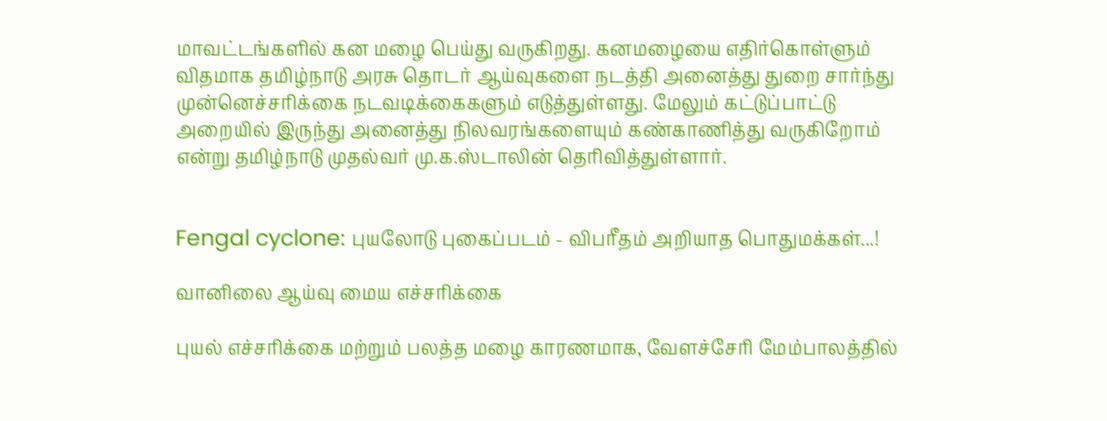மாவட்டங்களில் கன மழை பெய்து வருகிறது. கனமழையை எதிர்கொள்ளும் விதமாக தமிழ்நாடு அரசு தொடர் ஆய்வுகளை நடத்தி அனைத்து துறை சார்ந்து முன்னெச்சரிக்கை நடவடிக்கைகளும் எடுத்துள்ளது. மேலும் கட்டுப்பாட்டு அறையில் இருந்து அனைத்து நிலவரங்களையும் கண்காணித்து வருகிறோம் என்று தமிழ்நாடு முதல்வர் மு.க.ஸ்டாலின் தெரிவித்துள்ளார்.


Fengal cyclone: புயலோடு புகைப்படம் - விபரீதம் அறியாத பொதுமக்கள்...!

வானிலை ஆய்வு மைய எச்சரிக்கை

புயல் எச்சரிக்கை மற்றும் பலத்த மழை காரணமாக, வேளச்சேரி மேம்பாலத்தில்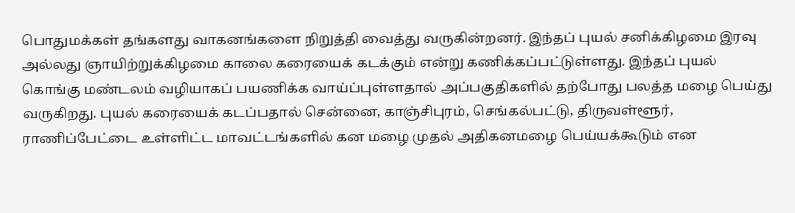பொதுமக்கள் தங்களது வாகனங்களை நிறுத்தி வைத்து வருகின்றனர். இந்தப் புயல் சனிக்கிழமை இரவு அல்லது ஞாயிற்றுக்கிழமை காலை கரையைக் கடக்கும் என்று கணிக்கப்பட்டுள்ளது. இந்தப் புயல் கொங்கு மண்டலம் வழியாகப் பயணிக்க வாய்ப்புள்ளதால் அப்பகுதிகளில் தற்போது பலத்த மழை பெய்து வருகிறது. புயல் கரையைக் கடப்பதால் சென்னை, காஞ்சிபுரம், செங்கல்பட்டு, திருவள்ளூர், ராணிப்பேட்டை உள்ளிட்ட மாவட்டங்களில் கன மழை முதல் அதிகனமழை பெய்யக்கூடும் என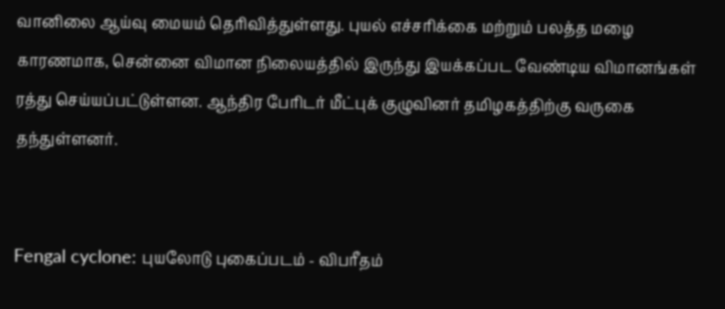வானிலை ஆய்வு மையம் தெரிவித்துள்ளது. புயல் எச்சரிக்கை மற்றும் பலத்த மழை காரணமாக, சென்னை விமான நிலையத்தில் இருந்து இயக்கப்பட வேண்டிய விமானங்கள் ரத்து செய்யப்பட்டுள்ளன. ஆந்திர பேரிடர் மீட்புக் குழுவினர் தமிழகத்திற்கு வருகை தந்துள்ளனர்.


Fengal cyclone: புயலோடு புகைப்படம் - விபரீதம்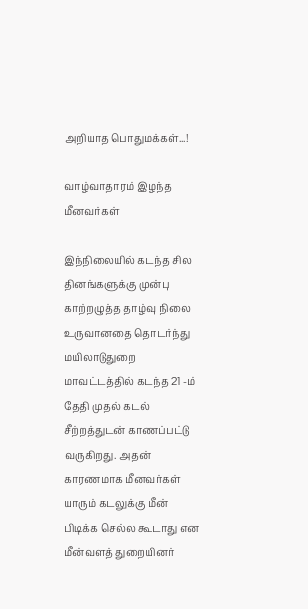அறியாத பொதுமக்கள்...!

வாழ்வாதாரம் இழந்த மீனவர்கள்

இந்நிலையில் கடந்த சில தினங்களுக்கு முன்பு காற்றழுத்த தாழ்வு நிலை உருவானதை தொடர்ந்து மயிலாடுதுறை மாவட்டத்தில் கடந்த 21 -ம் தேதி முதல் கடல் சீற்றத்துடன் காணப்பட்டு வருகிறது. அதன் காரணமாக மீனவர்கள் யாரும் கடலுக்கு மீன் பிடிக்க செல்ல கூடாது என மீன்வளத் துறையினர்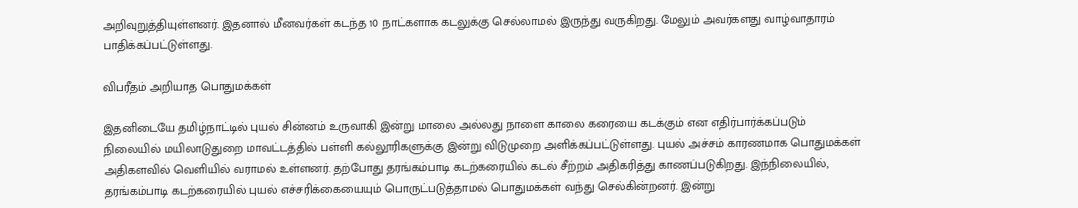அறிவுறுத்தியுள்ளனர். இதனால் மீனவர்கள் கடந்த 10 நாட்களாக கடலுக்கு செல்லாமல் இருந்து வருகிறது. மேலும் அவர்களது வாழ்வாதாரம் பாதிக்கப்பட்டுள்ளது.

விபரீதம் அறியாத பொதுமக்கள்

இதனிடையே தமிழ்நாட்டில் புயல் சின்னம் உருவாகி இன்று மாலை அல்லது நாளை காலை கரையை கடக்கும் என எதிர்பார்க்கப்படும் நிலையில் மயிலாடுதுறை மாவட்டத்தில் பள்ளி கல்லூரிகளுக்கு இன்று விடுமுறை அளிக்கப்பட்டுள்ளது. புயல் அச்சம் காரணமாக பொதுமக்கள் அதிகளவில் வெளியில் வராமல் உள்ளனர். தற்போது தரங்கம்பாடி கடற்கரையில் கடல் சீற்றம் அதிகரித்து காணப்படுகிறது. இந்நிலையில், தரங்கம்பாடி கடற்கரையில் புயல் எச்சரிக்கையையும் பொருட்படுத்தாமல் பொதுமக்கள் வந்து செல்கின்றனர். இன்று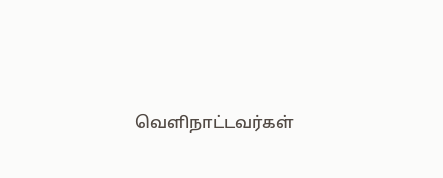வெளிநாட்டவர்கள்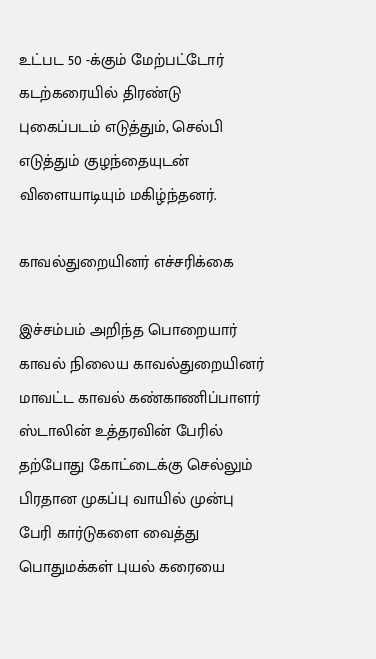உட்பட 50 -க்கும் மேற்பட்டோர் கடற்கரையில் திரண்டு புகைப்படம் எடுத்தும், செல்பி எடுத்தும் குழந்தையுடன் விளையாடியும் மகிழ்ந்தனர்.

காவல்துறையினர் எச்சரிக்கை

இச்சம்பம் அறிந்த பொறையார் காவல் நிலைய காவல்துறையினர் மாவட்ட காவல் கண்காணிப்பாளர் ஸ்டாலின் உத்தரவின் பேரில் தற்போது கோட்டைக்கு செல்லும் பிரதான முகப்பு வாயில் முன்பு பேரி கார்டுகளை வைத்து பொதுமக்கள் புயல் கரையை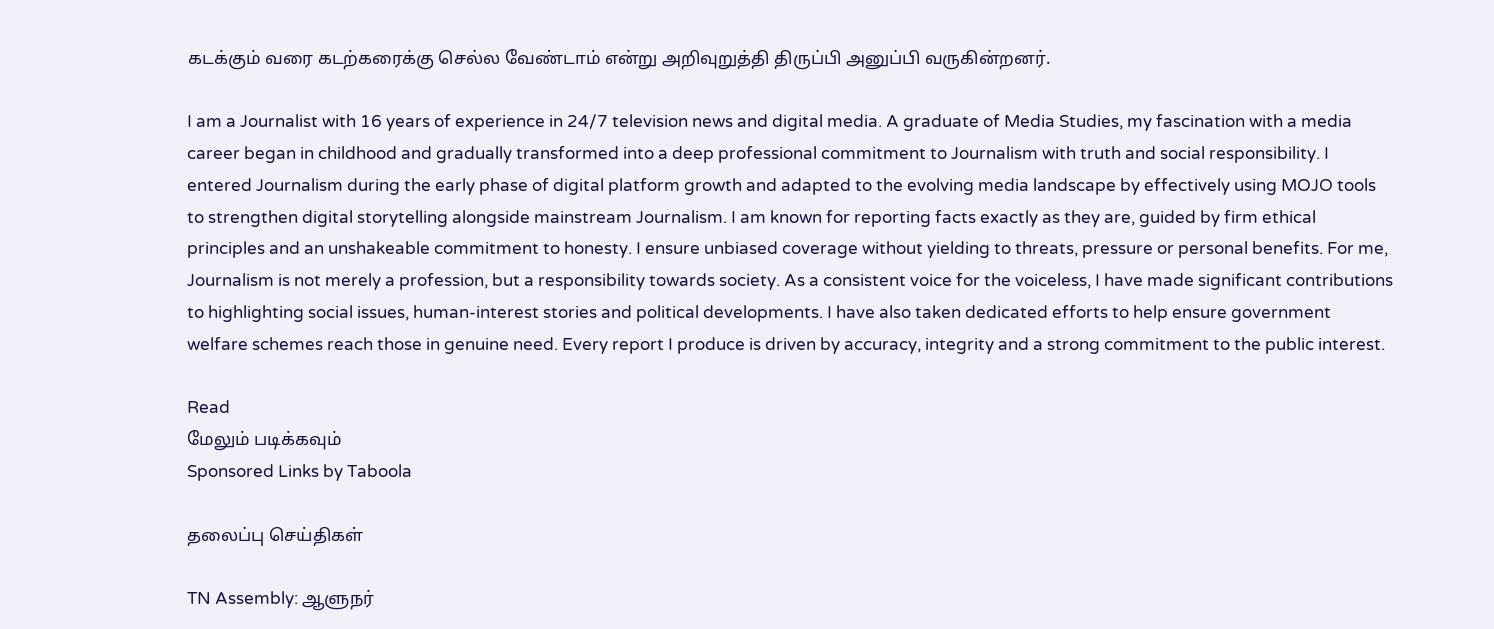கடக்கும் வரை கடற்கரைக்கு செல்ல வேண்டாம் என்று அறிவுறுத்தி திருப்பி அனுப்பி வருகின்றனர்.

I am a Journalist with 16 years of experience in 24/7 television news and digital media. A graduate of Media Studies, my fascination with a media career began in childhood and gradually transformed into a deep professional commitment to Journalism with truth and social responsibility. I entered Journalism during the early phase of digital platform growth and adapted to the evolving media landscape by effectively using MOJO tools to strengthen digital storytelling alongside mainstream Journalism. I am known for reporting facts exactly as they are, guided by firm ethical principles and an unshakeable commitment to honesty. I ensure unbiased coverage without yielding to threats, pressure or personal benefits. For me, Journalism is not merely a profession, but a responsibility towards society. As a consistent voice for the voiceless, I have made significant contributions to highlighting social issues, human-interest stories and political developments. I have also taken dedicated efforts to help ensure government welfare schemes reach those in genuine need. Every report I produce is driven by accuracy, integrity and a strong commitment to the public interest.

Read
மேலும் படிக்கவும்
Sponsored Links by Taboola

தலைப்பு செய்திகள்

TN Assembly: ஆளுநர்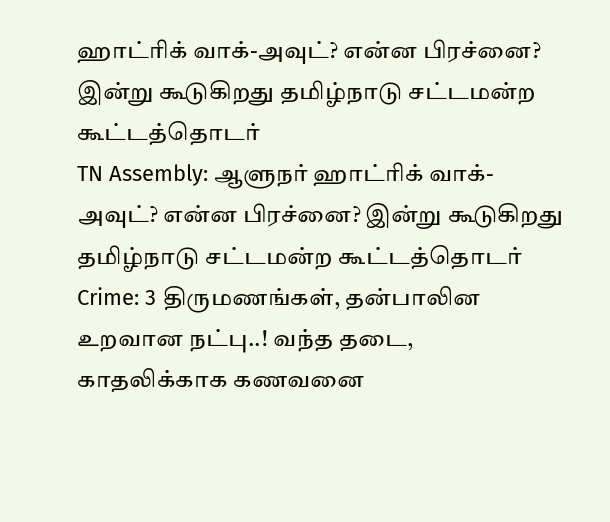ஹாட்ரிக் வாக்-அவுட்? என்ன பிரச்னை? இன்று கூடுகிறது தமிழ்நாடு சட்டமன்ற கூட்டத்தொடர்
TN Assembly: ஆளுநர் ஹாட்ரிக் வாக்-அவுட்? என்ன பிரச்னை? இன்று கூடுகிறது தமிழ்நாடு சட்டமன்ற கூட்டத்தொடர்
Crime: 3 திருமணங்கள், தன்பாலின உறவான நட்பு..! வந்த தடை, காதலிக்காக கணவனை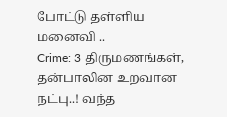போட்டு தள்ளிய மனைவி ..
Crime: 3 திருமணங்கள், தன்பாலின உறவான நட்பு..! வந்த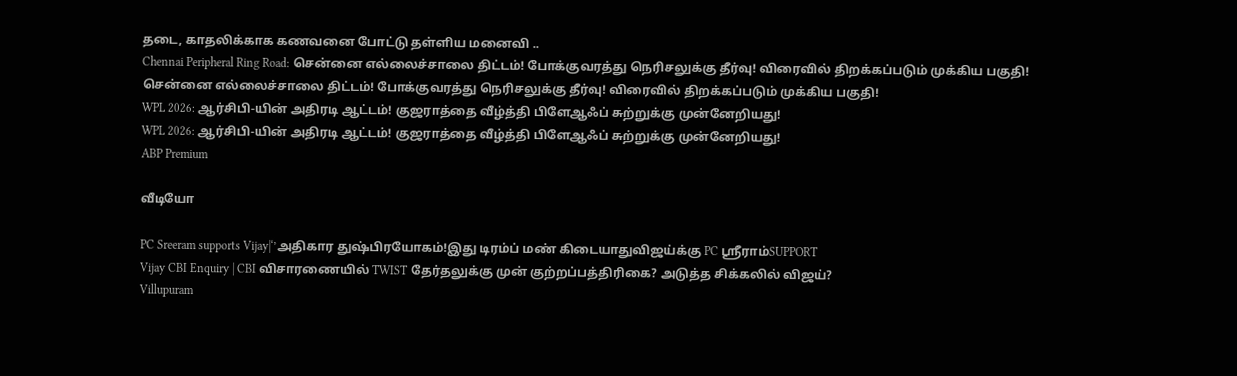தடை, காதலிக்காக கணவனை போட்டு தள்ளிய மனைவி ..
Chennai Peripheral Ring Road: சென்னை எல்லைச்சாலை திட்டம்! போக்குவரத்து நெரிசலுக்கு தீர்வு! விரைவில் திறக்கப்படும் முக்கிய பகுதி!
சென்னை எல்லைச்சாலை திட்டம்! போக்குவரத்து நெரிசலுக்கு தீர்வு! விரைவில் திறக்கப்படும் முக்கிய பகுதி!
WPL 2026: ஆர்சிபி-யின் அதிரடி ஆட்டம்! குஜராத்தை வீழ்த்தி பிளேஆஃப் சுற்றுக்கு முன்னேறியது!
WPL 2026: ஆர்சிபி-யின் அதிரடி ஆட்டம்! குஜராத்தை வீழ்த்தி பிளேஆஃப் சுற்றுக்கு முன்னேறியது!
ABP Premium

வீடியோ

PC Sreeram supports Vijay|‘’அதிகார துஷ்பிரயோகம்!இது டிரம்ப் மண் கிடையாதுவிஜய்க்கு PC ஸ்ரீராம்SUPPORT
Vijay CBI Enquiry | CBI விசாரணையில் TWIST தேர்தலுக்கு முன் குற்றப்பத்திரிகை? அடுத்த சிக்கலில் விஜய்?
Villupuram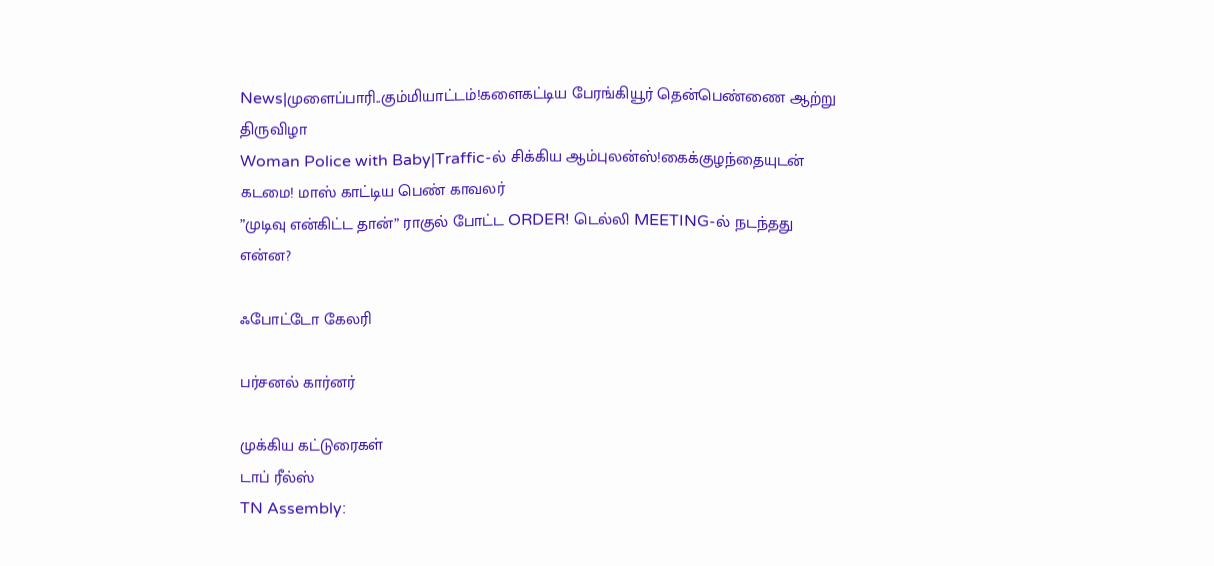News|முளைப்பாரி..கும்மியாட்டம்!களைகட்டிய பேரங்கியூர் தென்பெண்ணை ஆற்று திருவிழா
Woman Police with Baby|Traffic-ல் சிக்கிய ஆம்புலன்ஸ்!கைக்குழந்தையுடன் கடமை! மாஸ் காட்டிய பெண் காவலர்
”முடிவு என்கிட்ட தான்” ராகுல் போட்ட ORDER! டெல்லி MEETING-ல் நடந்தது என்ன?

ஃபோட்டோ கேலரி

பர்சனல் கார்னர்

முக்கிய கட்டுரைகள்
டாப் ரீல்ஸ்
TN Assembly: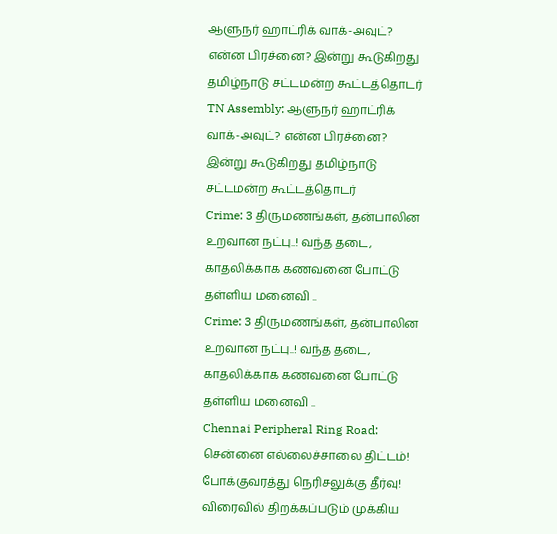ஆளுநர் ஹாட்ரிக் வாக்-அவுட்? என்ன பிரச்னை? இன்று கூடுகிறது தமிழ்நாடு சட்டமன்ற கூட்டத்தொடர்
TN Assembly: ஆளுநர் ஹாட்ரிக் வாக்-அவுட்? என்ன பிரச்னை? இன்று கூடுகிறது தமிழ்நாடு சட்டமன்ற கூட்டத்தொடர்
Crime: 3 திருமணங்கள், தன்பாலின உறவான நட்பு..! வந்த தடை, காதலிக்காக கணவனை போட்டு தள்ளிய மனைவி ..
Crime: 3 திருமணங்கள், தன்பாலின உறவான நட்பு..! வந்த தடை, காதலிக்காக கணவனை போட்டு தள்ளிய மனைவி ..
Chennai Peripheral Ring Road: சென்னை எல்லைச்சாலை திட்டம்! போக்குவரத்து நெரிசலுக்கு தீர்வு! விரைவில் திறக்கப்படும் முக்கிய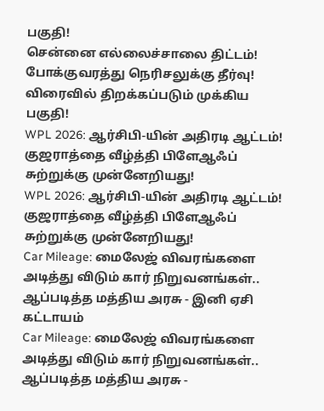பகுதி!
சென்னை எல்லைச்சாலை திட்டம்! போக்குவரத்து நெரிசலுக்கு தீர்வு! விரைவில் திறக்கப்படும் முக்கிய பகுதி!
WPL 2026: ஆர்சிபி-யின் அதிரடி ஆட்டம்! குஜராத்தை வீழ்த்தி பிளேஆஃப் சுற்றுக்கு முன்னேறியது!
WPL 2026: ஆர்சிபி-யின் அதிரடி ஆட்டம்! குஜராத்தை வீழ்த்தி பிளேஆஃப் சுற்றுக்கு முன்னேறியது!
Car Mileage: மைலேஜ் விவரங்களை அடித்து விடும் கார் நிறுவனங்கள்.. ஆப்படித்த மத்திய அரசு - இனி ஏசி கட்டாயம்
Car Mileage: மைலேஜ் விவரங்களை அடித்து விடும் கார் நிறுவனங்கள்.. ஆப்படித்த மத்திய அரசு -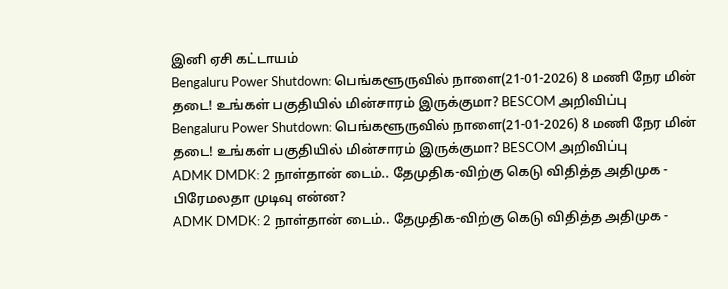இனி ஏசி கட்டாயம்
Bengaluru Power Shutdown: பெங்களூருவில் நாளை(21-01-2026) 8 மணி நேர மின் தடை! உங்கள் பகுதியில் மின்சாரம் இருக்குமா? BESCOM அறிவிப்பு
Bengaluru Power Shutdown: பெங்களூருவில் நாளை(21-01-2026) 8 மணி நேர மின் தடை! உங்கள் பகுதியில் மின்சாரம் இருக்குமா? BESCOM அறிவிப்பு
ADMK DMDK: 2 நாள்தான் டைம்.. தேமுதிக-விற்கு கெடு விதித்த அதிமுக - பிரேமலதா முடிவு என்ன?
ADMK DMDK: 2 நாள்தான் டைம்.. தேமுதிக-விற்கு கெடு விதித்த அதிமுக -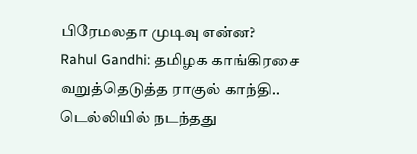பிரேமலதா முடிவு என்ன?
Rahul Gandhi: தமிழக காங்கிரசை வறுத்தெடுத்த ராகுல் காந்தி.. டெல்லியில் நடந்தது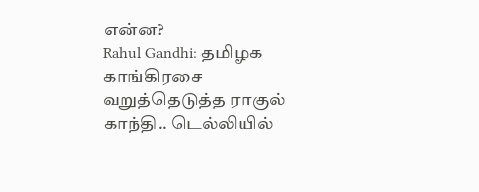என்ன?
Rahul Gandhi: தமிழக காங்கிரசை வறுத்தெடுத்த ராகுல் காந்தி.. டெல்லியில்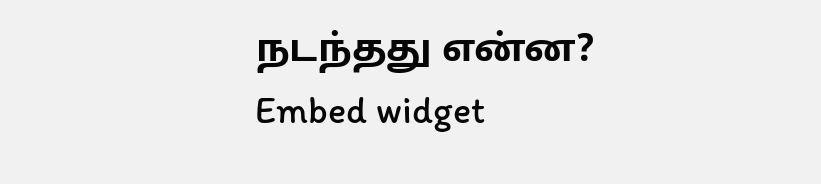நடந்தது என்ன?
Embed widget